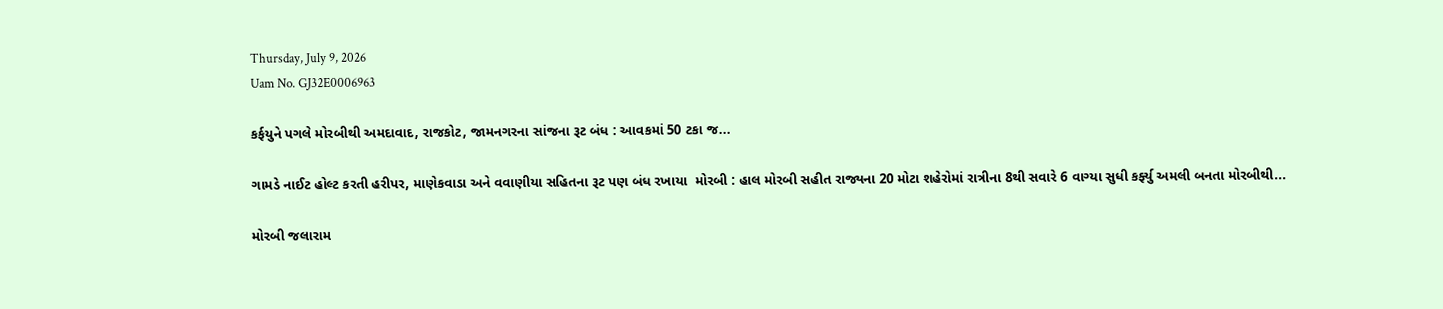Thursday, July 9, 2026
Uam No. GJ32E0006963

કર્ફયુને પગલે મોરબીથી અમદાવાદ, રાજકોટ, જામનગરના સાંજના રૂટ બંધ : આવકમાં 50 ટકા જ...

ગામડે નાઈટ હોલ્ટ કરતી હરીપર, માણેકવાડા અને વવાણીયા સહિતના રૂટ પણ બંધ રખાયા  મોરબી : હાલ મોરબી સહીત રાજ્યના 20 મોટા શહેરોમાં રાત્રીના 8થી સવારે 6 વાગ્યા સુધી કર્ફ્યુ અમલી બનતા મોરબીથી...

મોરબી જલારામ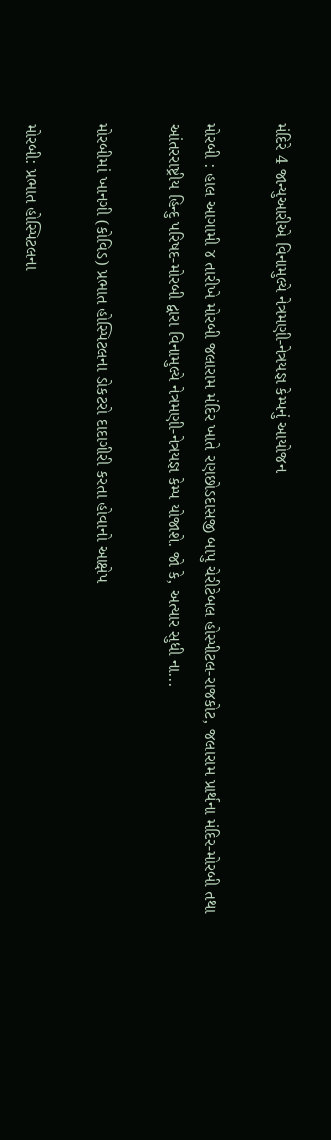મંદિરે 4 જાન્યુઆરીએ વિનામુલ્યે નેત્રમણી-નેત્રયજ્ઞ કેમ્પનું આયોજન

મોરબી : હાલ આગામી ૪ તારીખે મોરબી જલારામ મંદિર ખાતે રણછોડદાસજી બાપુ ચેરીટેબલ હોસ્પીટલ-રાજકોટ, જલારામ પ્રાર્થના મંદિર-મોરબી તથા આંતરરાષ્ટ્રીય હિન્દુ પરિષદ-મોરબી દ્વારા વિનામુલ્યે નેત્રમણી-નેત્રયજ્ઞ કેમ્પ યોજાશે. જો કે, અત્યાર સુધી ના...

મોરબીમાં ખાનગી (કોવિડ) પ્રભાત હોસ્પિટલના ડોકટરો દાદાગીરી કરતા હોવાનો આક્ષેપ

મોરબી: પ્રભાત હોસ્પિટલના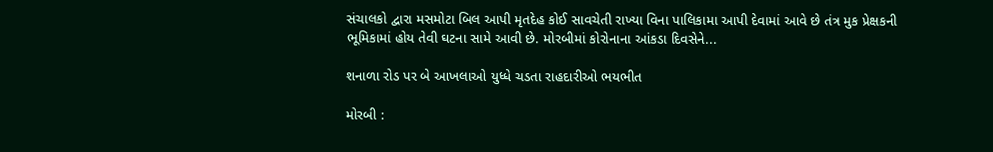સંચાલકો દ્વારા મસમોટા બિલ આપી મૃતદેહ કોઈ સાવચેતી રાખ્યા વિના પાલિકામા આપી દેવામાં આવે છે તંત્ર મુક પ્રેક્ષકની ભૂમિકામાં હોય તેવી ઘટના સામે આવી છે. મોરબીમાં કોરોનાના આંકડા દિવસેને...

શનાળા રોડ પર બે આખલાઓ યુધ્ધે ચડતા રાહદારીઓ ભયભીત

મોરબી :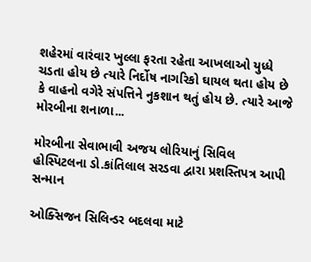શહેરમાં વારંવાર ખુલ્લા ફરતા રહેતા આખલાઓ યુધ્ધે ચડતા હોય છે ત્યારે નિર્દોષ નાગરિકો ઘાયલ થતા હોય છે કે વાહનો વગેરે સંપત્તિને નુકશાન થતું હોય છે. ત્યારે આજે મોરબીના શનાળા...

મોરબીના સેવાભાવી અજય લોરિયાનું સિવિલ હોસ્પિટલના ડો.કાંતિલાલ સરડવા દ્વારા પ્રશસ્તિપત્ર આપી સન્માન

ઓક્સિજન સિલિન્ડર બદલવા માટે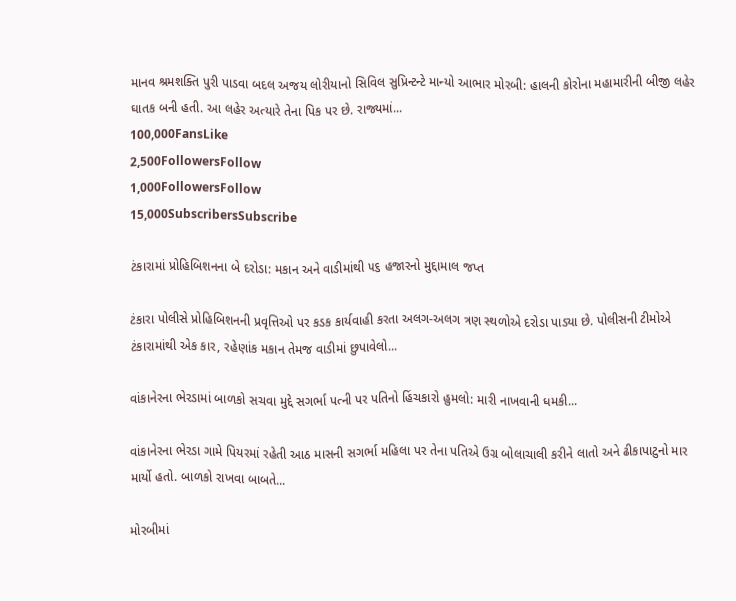માનવ શ્રમશક્તિ પુરી પાડવા બદલ અજય લોરીયાનો સિવિલ સુપ્રિન્ટન્ટે માન્યો આભાર મોરબી: હાલની કોરોના મહામારીની બીજી લહેર ઘાતક બની હતી. આ લહેર અત્યારે તેના પિક પર છે. રાજ્યમાં...
100,000FansLike
2,500FollowersFollow
1,000FollowersFollow
15,000SubscribersSubscribe

ટંકારામાં પ્રોહિબિશનના બે દરોડા: મકાન અને વાડીમાંથી ૫૬ હજારનો મુદ્દામાલ જપ્ત

ટંકારા પોલીસે પ્રોહિબિશનની પ્રવૃત્તિઓ પર કડક કાર્યવાહી કરતા અલગ-અલગ ત્રણ સ્થળોએ દરોડા પાડ્યા છે. પોલીસની ટીમોએ ટંકારામાંથી એક કાર, રહેણાંક મકાન તેમજ વાડીમાં છુપાવેલો...

વાંકાનેરના ભેરડામાં બાળકો સચવા મુદ્દે સગર્ભા પત્ની પર પતિનો હિંચકારો હુમલો: મારી નાખવાની ધમકી...

વાંકાનેરના ભેરડા ગામે પિયરમાં રહેતી આઠ માસની સગર્ભા મહિલા પર તેના પતિએ ઉગ્ર બોલાચાલી કરીને લાતો અને ઢીકાપાટુનો માર માર્યો હતો. બાળકો રાખવા બાબતે...

મોરબીમાં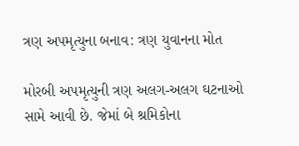ત્રણ અપમૃત્યુના બનાવ: ત્રણ યુવાનના મોત

મોરબી અપમૃત્યુની ત્રણ અલગ-અલગ ઘટનાઓ સામે આવી છે. જેમાં બે શ્રમિકોના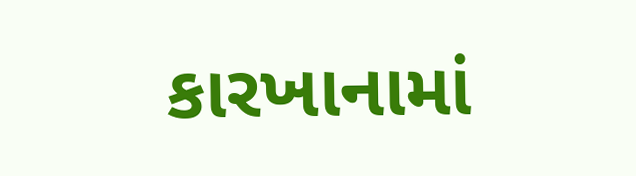કારખાનામાં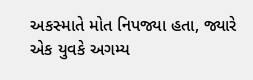અકસ્માતે મોત નિપજ્યા હતા, જ્યારે એક યુવકે અગમ્ય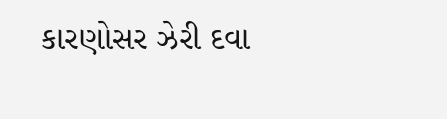કારણોસર ઝેરી દવા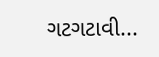ગટગટાવી...